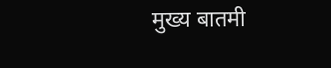मुख्य बातमी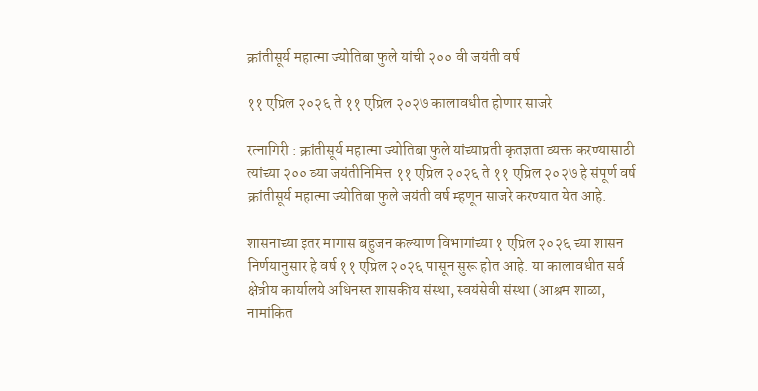क्रांतीसूर्य महात्मा ज्योतिबा फुले यांची २०० वी जयंती वर्ष

११ एप्रिल २०२६ ते ११ एप्रिल २०२७ कालावधीत होणार साजरे

रत्नागिरी : क्रांतीसूर्य महात्मा ज्योतिबा फुले यांच्याप्रती कृतज्ञता व्यक्त करण्यासाठी त्यांच्या २०० व्या जयंतीनिमित्त ११ एप्रिल २०२६ ते ११ एप्रिल २०२७ हे संपूर्ण वर्ष क्रांतीसूर्य महात्मा ज्योतिबा फुले जयंती वर्ष म्हणून साजरे करण्यात येत आहे.

शासनाच्या इतर मागास बहुजन कल्याण विभागांच्या १ एप्रिल २०२६ च्या शासन निर्णयानुसार हे वर्ष ११ एप्रिल २०२६ पासून सुरू होत आहे. या कालावधीत सर्व क्षेत्रीय कार्यालये अधिनस्त शासकीय संस्था, स्वयंसेवी संस्था (आश्रम शाळा, नामांकित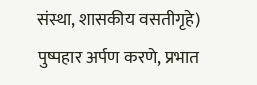संस्था, शासकीय वसतीगृहे) पुष्पहार अर्पण करणे, प्रभात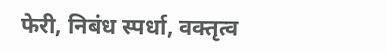फेरी, निबंध स्पर्धा, वक्तृत्व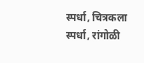स्पर्धा, चित्रकला स्पर्धा, रांगोळी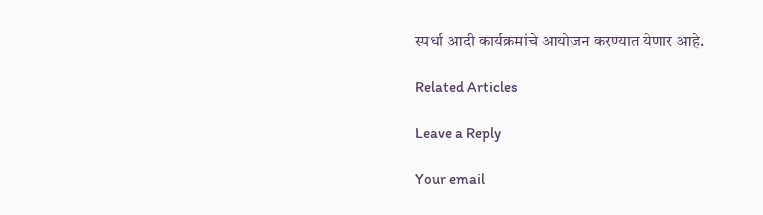स्पर्धा आदी कार्यक्रमांचे आयोजन करण्यात येणार आहे.

Related Articles

Leave a Reply

Your email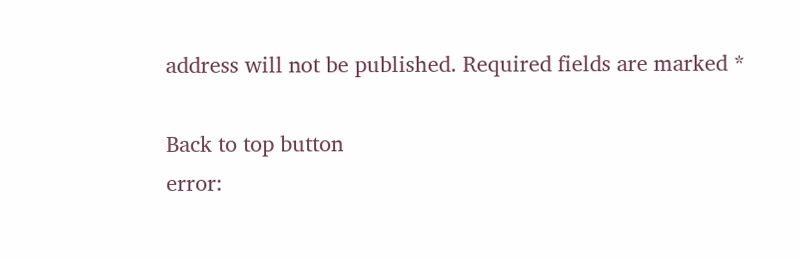address will not be published. Required fields are marked *

Back to top button
error: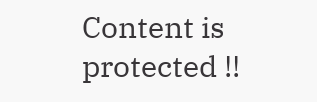Content is protected !!